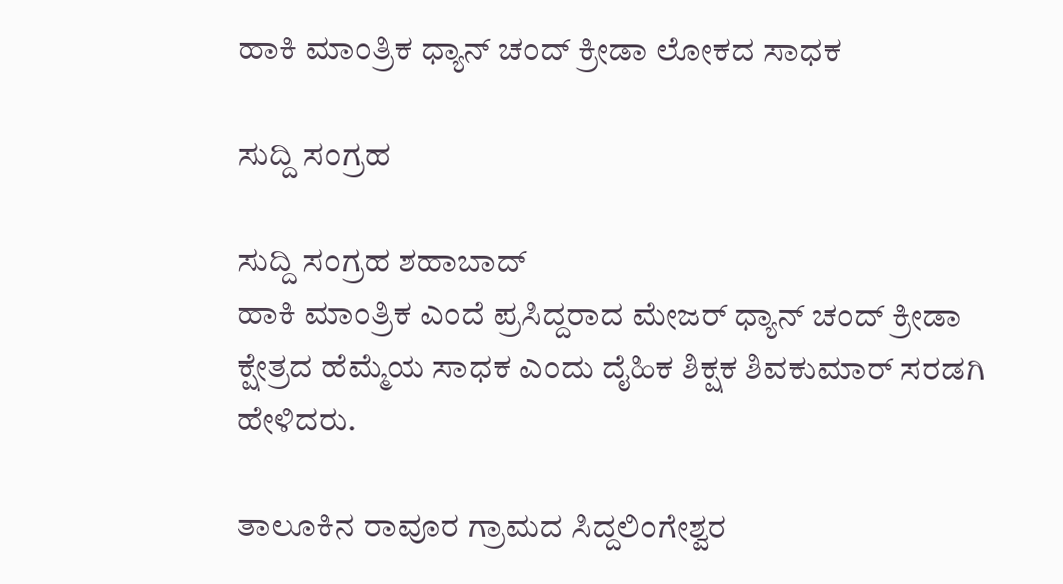ಹಾಕಿ ಮಾಂತ್ರಿಕ ಧ್ಯಾನ್ ಚಂದ್ ಕ್ರೀಡಾ ಲೋಕದ ಸಾಧಕ

ಸುದ್ದಿ ಸಂಗ್ರಹ

ಸುದ್ದಿ ಸಂಗ್ರಹ ಶಹಾಬಾದ್
ಹಾಕಿ ಮಾಂತ್ರಿಕ ಎಂದೆ ಪ್ರಸಿದ್ದರಾದ ಮೇಜರ್ ಧ್ಯಾನ್ ಚಂದ್ ಕ್ರೀಡಾ ಕ್ಷೇತ್ರದ ಹೆಮ್ಮೆಯ ಸಾಧಕ ಎಂದು ದೈಹಿಕ ಶಿಕ್ಷಕ ಶಿವಕುಮಾರ್ ಸರಡಗಿ ಹೇಳಿದರು.

ತಾಲೂಕಿನ ರಾವೂರ ಗ್ರಾಮದ ಸಿದ್ದಲಿಂಗೇಶ್ವರ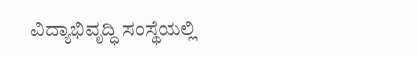ವಿದ್ಯಾಭಿವೃದ್ಧಿ ಸಂಸ್ಥೆಯಲ್ಲಿ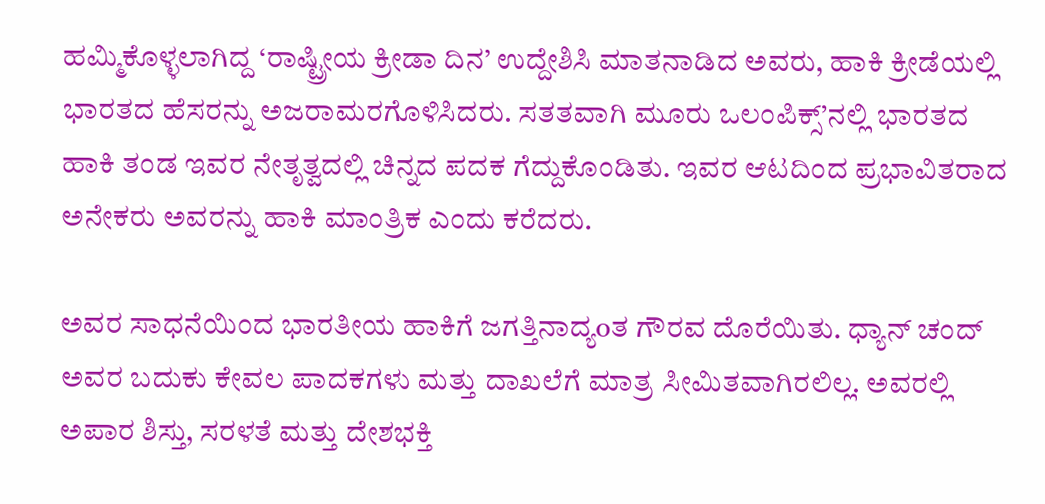ಹಮ್ಮಿಕೊಳ್ಳಲಾಗಿದ್ದ ‘ರಾಷ್ಟ್ರೀಯ ಕ್ರೀಡಾ ದಿನ’ ಉದ್ದೇಶಿಸಿ ಮಾತನಾಡಿದ ಅವರು, ಹಾಕಿ ಕ್ರೀಡೆಯಲ್ಲಿ ಭಾರತದ ಹೆಸರನ್ನು ಅಜರಾಮರಗೊಳಿಸಿದರು. ಸತತವಾಗಿ ಮೂರು ಒಲಂಪಿಕ್ಸ್’ನಲ್ಲಿ ಭಾರತದ ಹಾಕಿ ತಂಡ ಇವರ ನೇತೃತ್ವದಲ್ಲಿ ಚಿನ್ನದ ಪದಕ ಗೆದ್ದುಕೊಂಡಿತು. ಇವರ ಆಟದಿಂದ ಪ್ರಭಾವಿತರಾದ ಅನೇಕರು ಅವರನ್ನು ಹಾಕಿ ಮಾಂತ್ರಿಕ ಎಂದು ಕರೆದರು.

ಅವರ ಸಾಧನೆಯಿಂದ ಭಾರತೀಯ ಹಾಕಿಗೆ ಜಗತ್ತಿನಾದ್ಯoತ ಗೌರವ ದೊರೆಯಿತು. ಧ್ಯಾನ್ ಚಂದ್ ಅವರ ಬದುಕು ಕೇವಲ ಪಾದಕಗಳು ಮತ್ತು ದಾಖಲೆಗೆ ಮಾತ್ರ ಸೀಮಿತವಾಗಿರಲಿಲ್ಲ. ಅವರಲ್ಲಿ ಅಪಾರ ಶಿಸ್ತು, ಸರಳತೆ ಮತ್ತು ದೇಶಭಕ್ತಿ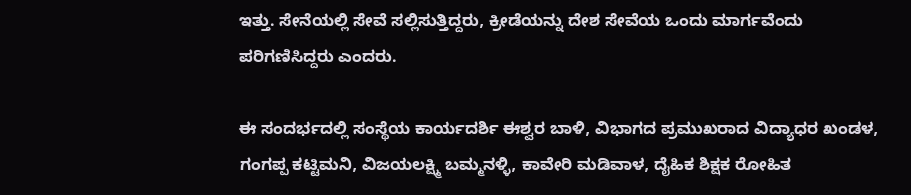ಇತ್ತು. ಸೇನೆಯಲ್ಲಿ ಸೇವೆ ಸಲ್ಲಿಸುತ್ತಿದ್ದರು, ಕ್ರೀಡೆಯನ್ನು ದೇಶ ಸೇವೆಯ ಒಂದು ಮಾರ್ಗವೆಂದು ಪರಿಗಣಿಸಿದ್ದರು ಎಂದರು.

ಈ ಸಂದರ್ಭದಲ್ಲಿ ಸಂಸ್ಥೆಯ ಕಾರ್ಯದರ್ಶಿ ಈಶ್ವರ ಬಾಳಿ, ವಿಭಾಗದ ಪ್ರಮುಖರಾದ ವಿದ್ಯಾಧರ ಖಂಡಳ, ಗಂಗಪ್ಪ ಕಟ್ಟಿಮನಿ, ವಿಜಯಲಕ್ಷ್ಮಿ ಬಮ್ಮನಳ್ಳಿ, ಕಾವೇರಿ ಮಡಿವಾಳ, ದೈಹಿಕ ಶಿಕ್ಷಕ ರೋಹಿತ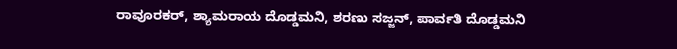ರಾವೂರಕರ್, ಶ್ಯಾಮರಾಯ ದೊಡ್ಡಮನಿ, ಶರಣು ಸಜ್ಜನ್, ಪಾರ್ವತಿ ದೊಡ್ಡಮನಿ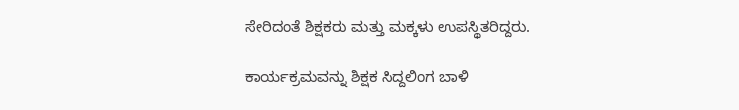ಸೇರಿದಂತೆ ಶಿಕ್ಷಕರು ಮತ್ತು ಮಕ್ಕಳು ಉಪಸ್ಥಿತರಿದ್ದರು.

ಕಾರ್ಯಕ್ರಮವನ್ನು ಶಿಕ್ಷಕ ಸಿದ್ದಲಿಂಗ ಬಾಳಿ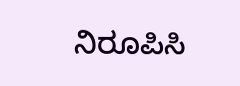ನಿರೂಪಿಸಿ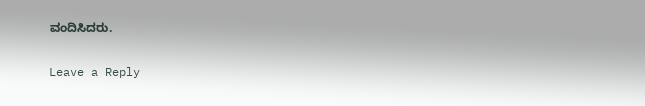ವಂದಿಸಿದರು.

Leave a Reply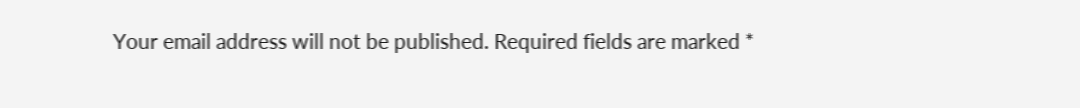Your email address will not be published. Required fields are marked *